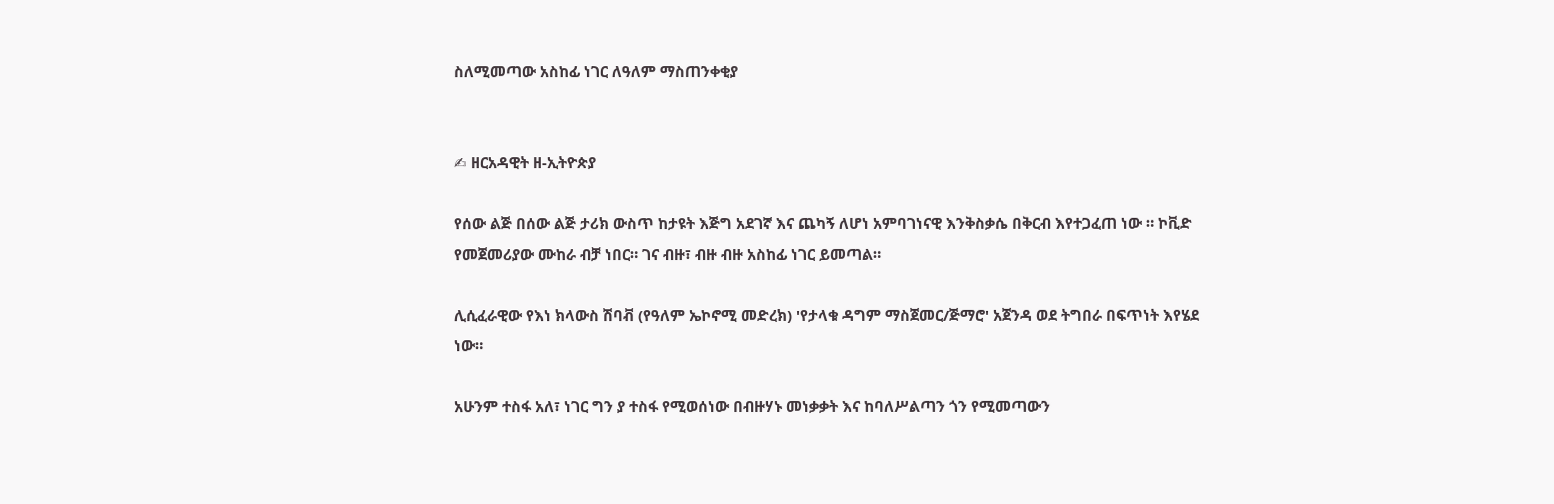ስለሚመጣው አስከፊ ነገር ለዓለም ማስጠንቀቂያ


✍ ዘርአዳዊት ዘ-ኢትዮጵያ

የሰው ልጅ በሰው ልጅ ታሪክ ውስጥ ከታዩት እጅግ አደገኛ እና ጨካኝ ለሆነ አምባገነናዊ እንቅስቃሴ በቅርብ እየተጋፈጠ ነው ። ኮቪድ የመጀመሪያው ሙከራ ብቻ ነበር። ገና ብዙ፣ ብዙ ብዙ አስከፊ ነገር ይመጣል።

ሊሲፈራዊው የእነ ክላውስ ሽባቭ (የዓለም ኤኮኖሚ መድረክ) 'የታላቁ ዳግም ማስጀመር/ጅማሮ' አጀንዳ ወደ ትግበራ በፍጥነት እየሄደ ነው።

አሁንም ተስፋ አለ፣ ነገር ግን ያ ተስፋ የሚወሰነው በብዙሃኑ መነቃቃት እና ከባለሥልጣን ጎን የሚመጣውን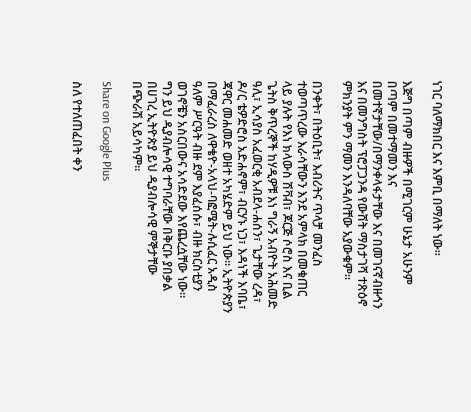ነገር ባለማክበር እና እምቢ በማለት ነው።

እጅግ በጣም ብዙዎች በሚገርም ሁኔታ አሁንም በጣም በመተማመን እና በመተኛታቸው/በማንቀላፋታቸው እና በመገናኛብዙኅን እና በመንግስት ፕሮፓጋንዳ የውሸት ማስታገሻ ተጽዕኖ ምክንያት ምን ማመን እንዳለባቸው አያውቁም።

በንቀት፣ በትዕቢት፣ እብሪትና ጥላቻ መንፈስ ተወጣጥረው እራሳቸውን እንደ አምላክ በመቁጠር ላይ ያሉት የእነ ክላውስ ሽቫብ፣ ጆርጅ ሶሮስ እና ቢል ጌትስ ቅጥረኞች ከሃዲዎቹ እነ ግራኝ አብዮት አሕመድ ዓሊ፣ ኢሳያስ አፈወርቂ አብደላ-ሐሰን፣ ጌታቸው ረዳ፣ ዶ/ር ቴዎድሮስ አድሐኖም፣ ብርሃኑ ነጋ፣ እዳነች እባቤ፣ ጃዋር መሐመድ ወዘተ አካሄድም ይህ ነው። ኢትዮጵያን በማፈራረስ ለዋቄዮ-አላህ-ባፎሜት-ሉሲፈር አዲስ ዓለም ሥርዓት ብዙ ደም እያፈሰሱ፣ ብዙ ክርስቲያን ወገኖቼን አስርበውና አሳድደው እየጨረሷቸው ነው። ግን ይህ ዲያብሎሳዊ ተግባራቸው በቅርቡ ያበቃል በሀገረ ኢትዮጵያ ይህ ዲያብሎሳዊ ምኞታቸው በጭራሽ አይሳካም።

Share on Google Plus

ስለ የተለጠፈበት ቀን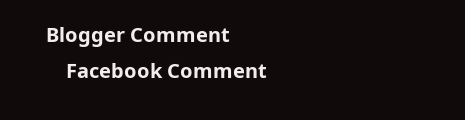Blogger Comment
    Facebook Comment